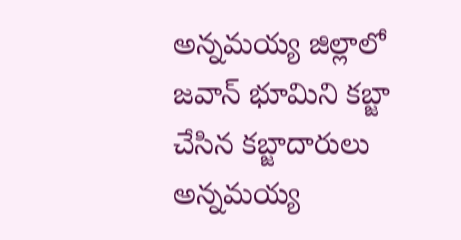అన్నమయ్య జిల్లాలో జవాన్ భూమిని కబ్జా చేసిన కబ్జాదారులు
అన్నమయ్య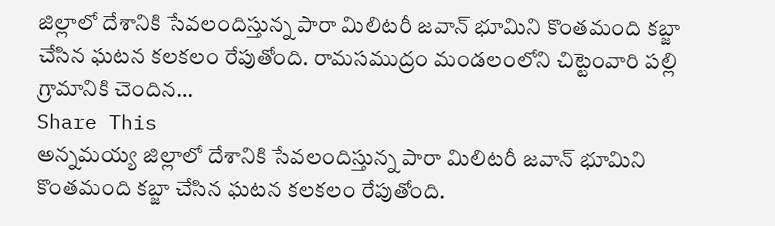జిల్లాలో దేశానికి సేవలందిస్తున్న పారా మిలిటరీ జవాన్ భూమిని కొంతమంది కబ్జా చేసిన ఘటన కలకలం రేపుతోంది. రామసముద్రం మండలంలోని చిట్టెంవారి పల్లి గ్రామానికి చెందిన…
Share This
అన్నమయ్య జిల్లాలో దేశానికి సేవలందిస్తున్న పారా మిలిటరీ జవాన్ భూమిని కొంతమంది కబ్జా చేసిన ఘటన కలకలం రేపుతోంది.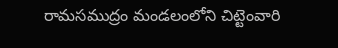రామసముద్రం మండలంలోని చిట్టెంవారి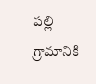పల్లి గ్రామానికి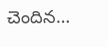చెందిన…